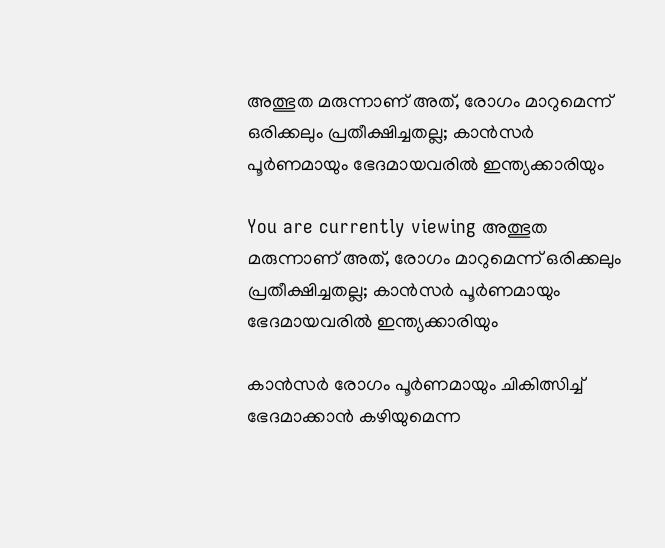അത്ഭുത മരുന്നാണ് അത്, രോഗം മാറുമെന്ന് ഒരിക്കലും പ്രതീക്ഷിച്ചതല്ല; കാന്‍സര്‍ പൂര്‍ണമായും ഭേദമായവരില്‍ ഇന്ത്യക്കാരിയും

You are currently viewing അത്ഭുത മരുന്നാണ് അത്, രോഗം മാറുമെന്ന് ഒരിക്കലും പ്രതീക്ഷിച്ചതല്ല; കാന്‍സര്‍ പൂര്‍ണമായും ഭേദമായവരില്‍ ഇന്ത്യക്കാരിയും

കാന്‍സര്‍ രോഗം പൂര്‍ണമായും ചികിത്സിച്ച്‌ ഭേദമാക്കാന്‍ കഴിയുമെന്ന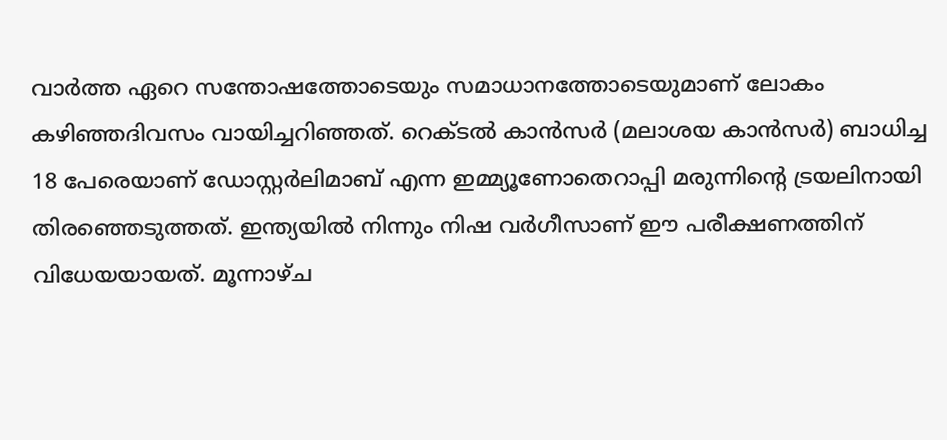വാര്‍ത്ത ഏറെ സന്തോഷത്തോടെയും സമാധാനത്തോടെയുമാണ് ലോകം കഴിഞ്ഞദിവസം വായിച്ചറിഞ്ഞത്. റെക്ടല്‍ കാന്‍സര്‍ (മലാശയ കാന്‍സര്‍) ബാധിച്ച 18 പേരെയാണ് ഡോസ്റ്റര്‍ലിമാബ് എന്ന ഇമ്മ്യൂണോതെറാപ്പി മരുന്നിൻ്റെ ട്രയലിനായി തിരഞ്ഞെടുത്തത്. ഇന്ത്യയില്‍ നിന്നും നിഷ വര്‍ഗീസാണ് ഈ പരീക്ഷണത്തിന് വിധേയയായത്. മൂന്നാഴ്ച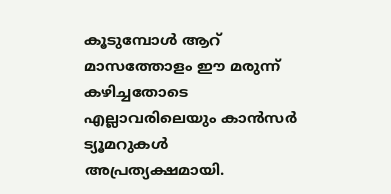കൂടുമ്പോള്‍ ആറ് മാസത്തോളം ഈ മരുന്ന് കഴിച്ചതോടെ എല്ലാവരിലെയും കാന്‍സര്‍ ട്യൂമറുകള്‍ അപ്രത്യക്ഷമായി.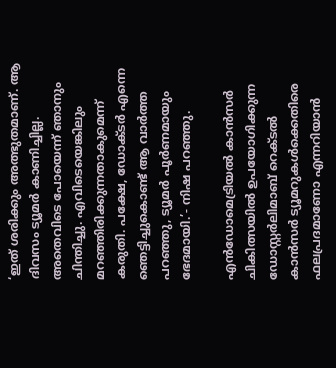‘ഇത് ശരിക്കും അത്ഭുതമാണ്. ആ ദിവസം ട്യൂമര്‍ കാണിച്ചില്ല. അതെവിടെ പോയെന്ന് ഞാനും ചിന്തിച്ചു. എവിടെയെങ്കിലും മറഞ്ഞിരിക്കുന്നതാകുമെന്ന് കരുതി. പക്ഷേ, ഡോക്ടര്‍ എന്നെ ഞെട്ടിച്ചുകൊണ്ട് ആ വാര്‍ത്ത പറഞ്ഞു, ട്യൂമര്‍ പൂര്‍ണമായും ഭേദമായി.’- നിഷ പറഞ്ഞു.

എന്‍ഡോമെട്രിയല്‍ കാന്‍സര്‍ ചികിത്സയിൽ ഉപയോഗിക്കുന്ന ഡോസ്റ്റര്‍ലിമാബ് റെക്ടല്‍ കാന്‍സര്‍ ട്യൂമറുകള്‍ക്കെതിരെ ഫലപ്രദമാണോ എന്നറിയാന്‍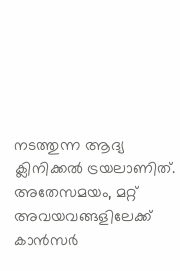നടത്തുന്ന ആദ്യ ക്ലിനിക്കല്‍ ട്രയലാണിത്. അതേസമയം, മറ്റ് അവയവങ്ങളിലേക്ക് കാന്‍സര്‍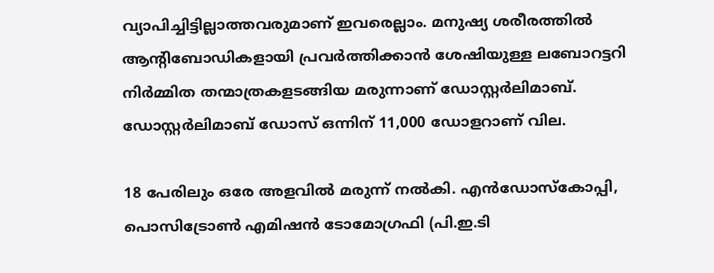വ്യാപിച്ചിട്ടില്ലാത്തവരുമാണ് ഇവരെല്ലാം. മനുഷ്യ ശരീരത്തില്‍ ആന്റിബോഡികളായി പ്രവര്‍ത്തിക്കാന്‍ ശേഷിയുള്ള ലബോറട്ടറി നിര്‍മ്മിത തന്മാത്രകളടങ്ങിയ മരുന്നാണ് ഡോസ്റ്റര്‍ലിമാബ്. ഡോസ്റ്റര്‍ലിമാബ് ഡോസ് ഒന്നിന് 11,000 ഡോളറാണ് വില.

18 പേരിലും ഒരേ അളവില്‍ മരുന്ന് നല്‍കി. എന്‍ഡോസ്കോപ്പി, പൊസിട്രോണ്‍ എമിഷന്‍ ടോമോഗ്രഫി (പി.ഇ.ടി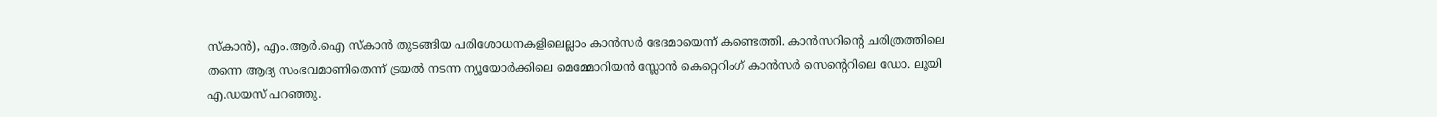സ്കാന്‍), എം.ആര്‍.ഐ സ്കാന്‍ തുടങ്ങിയ പരിശോധനകളിലെല്ലാം കാന്‍സര്‍ ഭേദമായെന്ന് കണ്ടെത്തി. കാന്‍സറിൻ്റെ ചരിത്രത്തിലെ തന്നെ ആദ്യ സംഭവമാണിതെന്ന് ട്രയല്‍ നടന്ന ന്യൂയോര്‍ക്കിലെ മെമ്മോറിയന്‍ സ്ലോന്‍ കെറ്റെറിംഗ് കാന്‍സര്‍ സെൻ്റെറിലെ ഡോ. ലൂയി എ.ഡയസ് പറഞ്ഞു.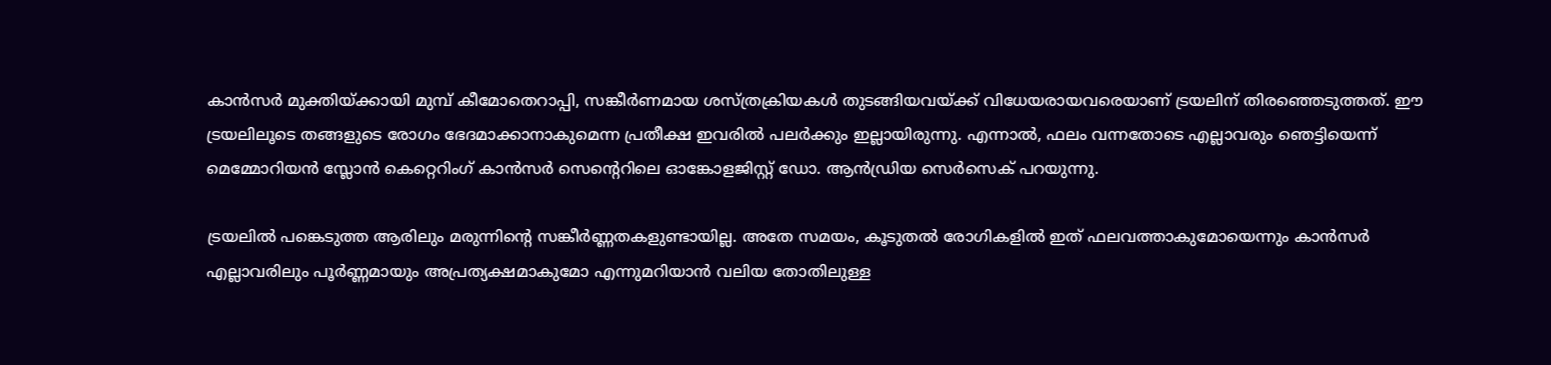കാന്‍സര്‍ മുക്തിയ്ക്കായി മുമ്പ് കീമോതെറാപ്പി, സങ്കീര്‍ണമായ ശസ്ത്രക്രിയകള്‍ തുടങ്ങിയവയ്ക്ക് വിധേയരായവരെയാണ് ട്രയലിന് തിരഞ്ഞെടുത്തത്. ഈ ട്രയലിലൂടെ തങ്ങളുടെ രോഗം ഭേദമാക്കാനാകുമെന്ന പ്രതീക്ഷ ഇവരില്‍ പലര്‍ക്കും ഇല്ലായിരുന്നു. എന്നാല്‍, ഫലം വന്നതോടെ എല്ലാവരും ഞെട്ടിയെന്ന് മെമ്മോറിയന്‍ സ്ലോന്‍ കെറ്റെറിംഗ് കാന്‍സര്‍ സെൻ്റെറിലെ ഓങ്കോളജിസ്റ്റ് ഡോ. ആന്‍ഡ്രിയ സെര്‍സെക് പറയുന്നു.

ട്രയലില്‍ പങ്കെടുത്ത ആരിലും മരുന്നിൻ്റെ സങ്കീര്‍ണ്ണതകളുണ്ടായില്ല. അതേ സമയം, കൂടുതല്‍ രോഗികളില്‍ ഇത് ഫലവത്താകുമോയെന്നും കാന്‍സര്‍ എല്ലാവരിലും പൂര്‍ണ്ണമായും അപ്രത്യക്ഷമാകുമോ എന്നുമറിയാന്‍ വലിയ തോതിലുള്ള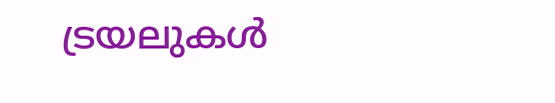ട്രയലുകള്‍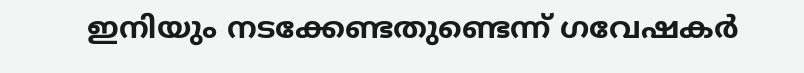ഇനിയും നടക്കേണ്ടതുണ്ടെന്ന് ഗവേഷകര്‍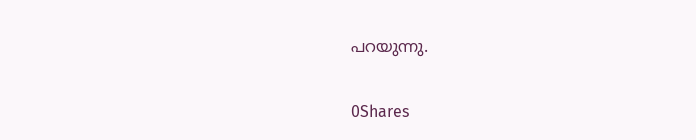പറയുന്നു.

0Shares